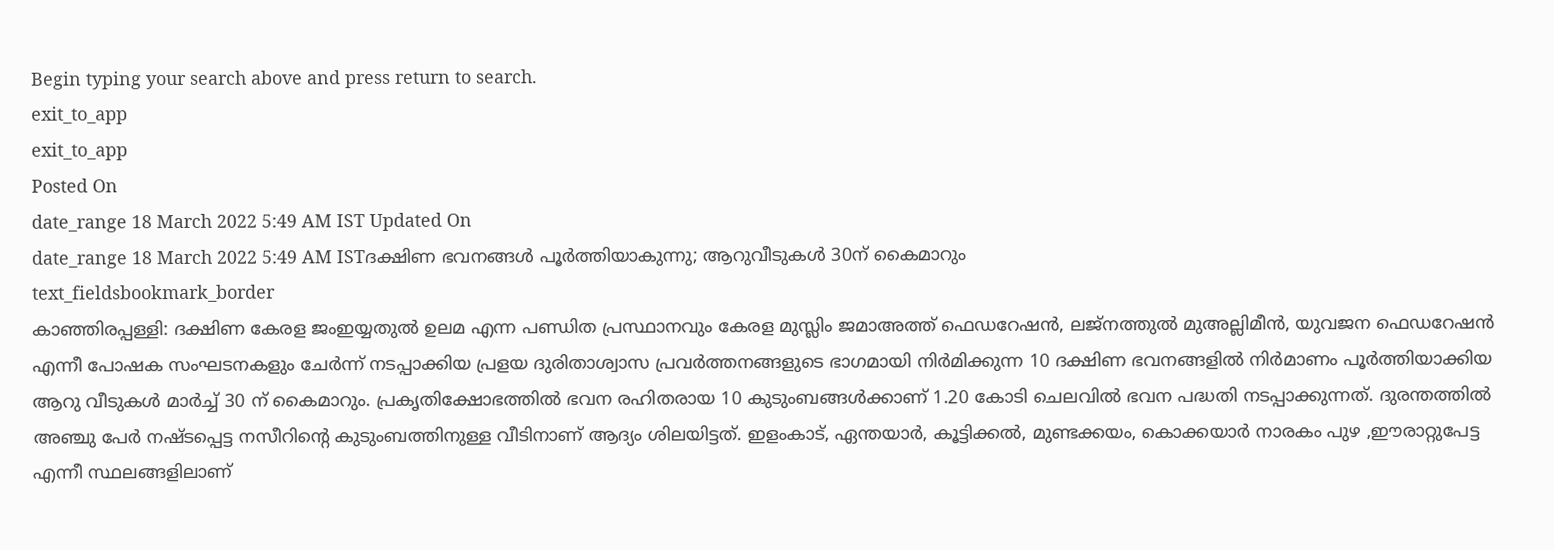Begin typing your search above and press return to search.
exit_to_app
exit_to_app
Posted On
date_range 18 March 2022 5:49 AM IST Updated On
date_range 18 March 2022 5:49 AM ISTദക്ഷിണ ഭവനങ്ങൾ പൂർത്തിയാകുന്നു; ആറുവീടുകൾ 30ന് കൈമാറും
text_fieldsbookmark_border
കാഞ്ഞിരപ്പള്ളി: ദക്ഷിണ കേരള ജംഇയ്യതുൽ ഉലമ എന്ന പണ്ഡിത പ്രസ്ഥാനവും കേരള മുസ്ലിം ജമാഅത്ത് ഫെഡറേഷൻ, ലജ്നത്തുൽ മുഅല്ലിമീൻ, യുവജന ഫെഡറേഷൻ എന്നീ പോഷക സംഘടനകളും ചേർന്ന് നടപ്പാക്കിയ പ്രളയ ദുരിതാശ്വാസ പ്രവർത്തനങ്ങളുടെ ഭാഗമായി നിർമിക്കുന്ന 10 ദക്ഷിണ ഭവനങ്ങളിൽ നിർമാണം പൂർത്തിയാക്കിയ ആറു വീടുകൾ മാർച്ച് 30 ന് കൈമാറും. പ്രകൃതിക്ഷോഭത്തിൽ ഭവന രഹിതരായ 10 കുടുംബങ്ങൾക്കാണ് 1.20 കോടി ചെലവിൽ ഭവന പദ്ധതി നടപ്പാക്കുന്നത്. ദുരന്തത്തിൽ അഞ്ചു പേർ നഷ്ടപ്പെട്ട നസീറിന്റെ കുടുംബത്തിനുള്ള വീടിനാണ് ആദ്യം ശിലയിട്ടത്. ഇളംകാട്, ഏന്തയാർ, കൂട്ടിക്കൽ, മുണ്ടക്കയം, കൊക്കയാർ നാരകം പുഴ ,ഈരാറ്റുപേട്ട എന്നീ സ്ഥലങ്ങളിലാണ്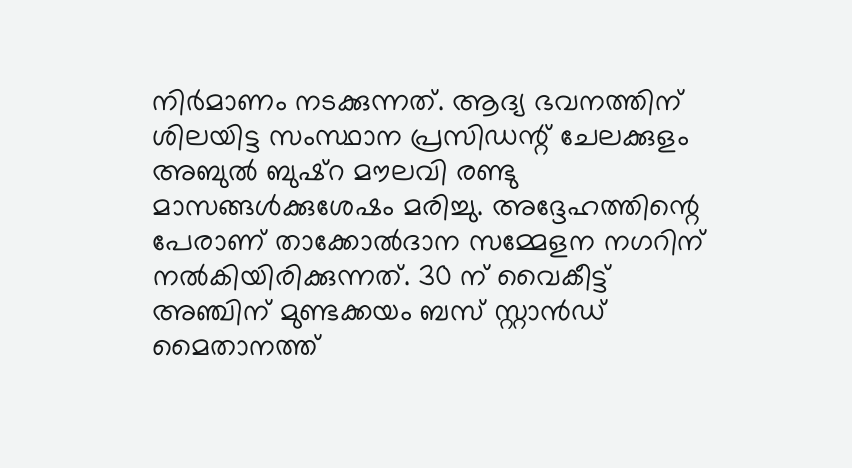നിർമാണം നടക്കുന്നത്. ആദ്യ ഭവനത്തിന് ശിലയിട്ട സംസ്ഥാന പ്രസിഡന്റ് ചേലക്കുളം അബുൽ ബുഷ്റ മൗലവി രണ്ടു മാസങ്ങൾക്കുശേഷം മരിച്ചു. അദ്ദേഹത്തിന്റെ പേരാണ് താക്കോൽദാന സമ്മേളന നഗറിന് നൽകിയിരിക്കുന്നത്. 30 ന് വൈകീട്ട് അഞ്ചിന് മുണ്ടക്കയം ബസ് സ്റ്റാൻഡ് മൈതാനത്ത്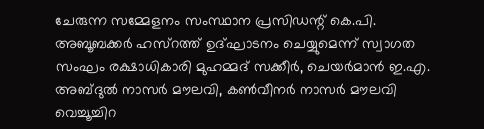ചേരുന്ന സമ്മേളനം സംസ്ഥാന പ്രസിഡന്റ് കെ.പി. അബൂബക്കർ ഹസ്റത്ത് ഉദ്ഘാടനം ചെയ്യുമെന്ന് സ്വാഗത സംഘം രക്ഷാധികാരി മുഹമ്മദ് സക്കീർ, ചെയർമാൻ ഇ.എ. അബ്ദുൽ നാസർ മൗലവി, കൺവീനർ നാസർ മൗലവി വെച്ചൂച്ചിറ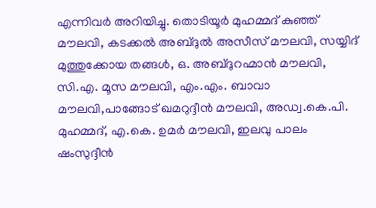എന്നിവർ അറിയിച്ചു. തൊടിയൂർ മുഹമ്മദ് കുഞ്ഞ് മൗലവി, കടക്കൽ അബ്ദുൽ അസീസ് മൗലവി, സയ്യിദ് മുത്തുക്കോയ തങ്ങൾ, ഒ. അബ്ദുറഹ്മാൻ മൗലവി, സി.എ. മൂസ മൗലവി, എം.എം. ബാവാ മൗലവി,പാങ്ങോട് ഖമറുദ്ദീൻ മൗലവി, അഡ്വ.കെ.പി. മുഹമ്മദ്, എ.കെ. ഉമർ മൗലവി, ഇലവു പാലം ഷംസുദ്ദീൻ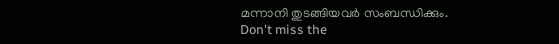മന്നാനി തുടങ്ങിയവർ സംബന്ധിക്കും.
Don't miss the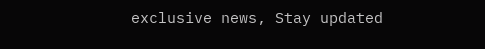exclusive news, Stay updated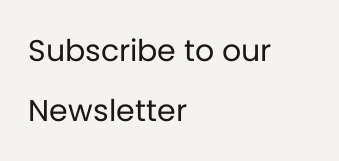Subscribe to our Newsletter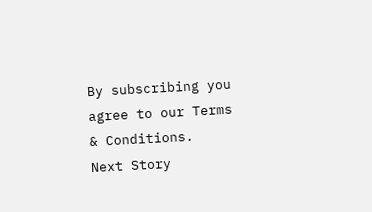By subscribing you agree to our Terms & Conditions.
Next Story